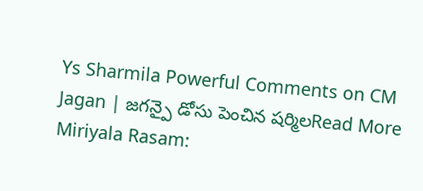Ys Sharmila Powerful Comments on CM Jagan | జగన్పై డోసు పెంచిన షర్మిలRead More
Miriyala Rasam: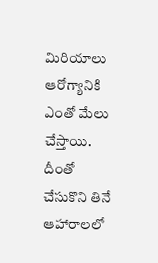మిరియాలు ఆరోగ్యానికి ఎంతో మేలు చేస్తాయి. దీంతో చేసుకొని తినే ఆహారాలలో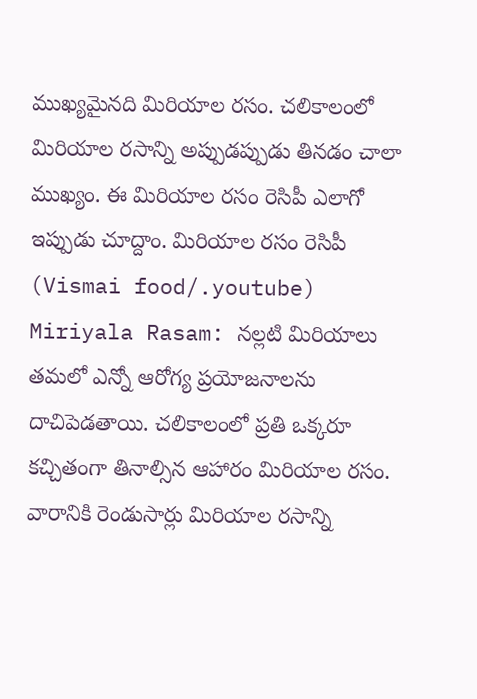ముఖ్యమైనది మిరియాల రసం. చలికాలంలో మిరియాల రసాన్ని అప్పుడప్పుడు తినడం చాలా ముఖ్యం. ఈ మిరియాల రసం రెసిపీ ఎలాగో ఇప్పుడు చూద్దాం. మిరియాల రసం రెసిపీ (Vismai food/.youtube) Miriyala Rasam: నల్లటి మిరియాలు తమలో ఎన్నో ఆరోగ్య ప్రయోజనాలను దాచిపెడతాయి. చలికాలంలో ప్రతి ఒక్కరూ కచ్చితంగా తినాల్సిన ఆహారం మిరియాల రసం. వారానికి రెండుసార్లు మిరియాల రసాన్ని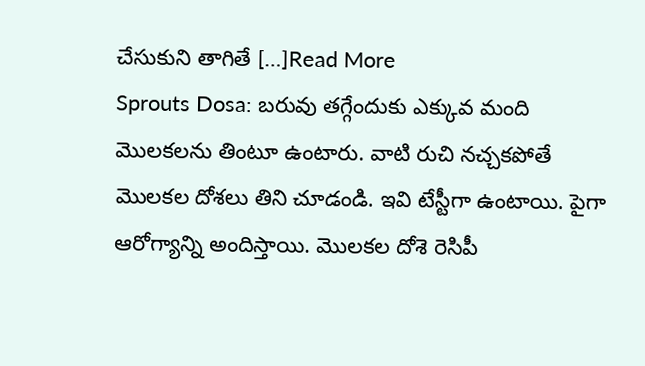చేసుకుని తాగితే […]Read More
Sprouts Dosa: బరువు తగ్గేందుకు ఎక్కువ మంది మొలకలను తింటూ ఉంటారు. వాటి రుచి నచ్చకపోతే మొలకల దోశలు తిని చూడండి. ఇవి టేస్టీగా ఉంటాయి. పైగా ఆరోగ్యాన్ని అందిస్తాయి. మొలకల దోశె రెసిపీ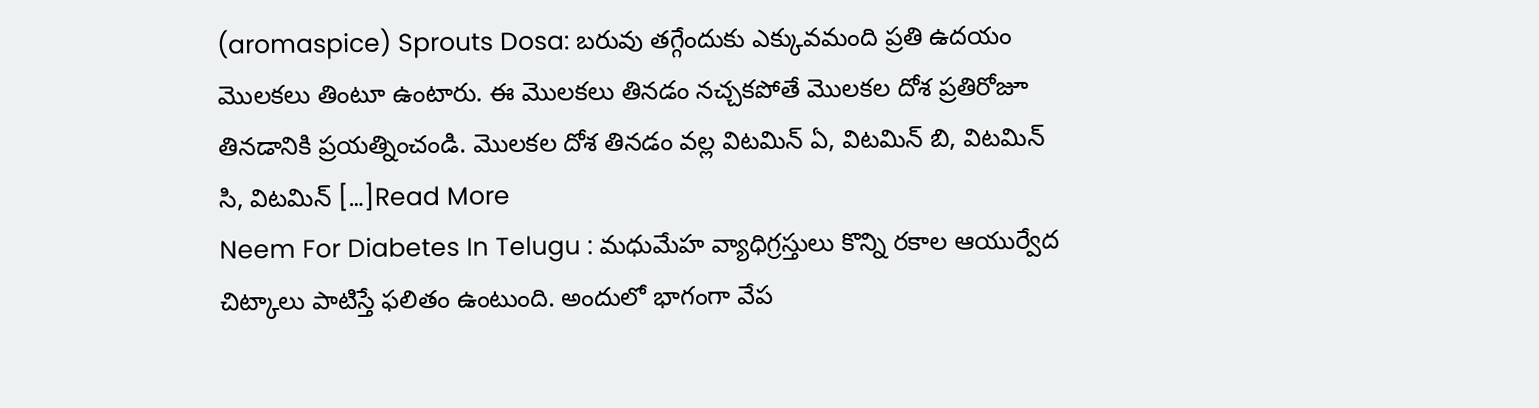(aromaspice) Sprouts Dosa: బరువు తగ్గేందుకు ఎక్కువమంది ప్రతి ఉదయం మొలకలు తింటూ ఉంటారు. ఈ మొలకలు తినడం నచ్చకపోతే మొలకల దోశ ప్రతిరోజూ తినడానికి ప్రయత్నించండి. మొలకల దోశ తినడం వల్ల విటమిన్ ఏ, విటమిన్ బి, విటమిన్ సి, విటమిన్ […]Read More
Neem For Diabetes In Telugu : మధుమేహ వ్యాధిగ్రస్తులు కొన్ని రకాల ఆయుర్వేద చిట్కాలు పాటిస్తే ఫలితం ఉంటుంది. అందులో భాగంగా వేప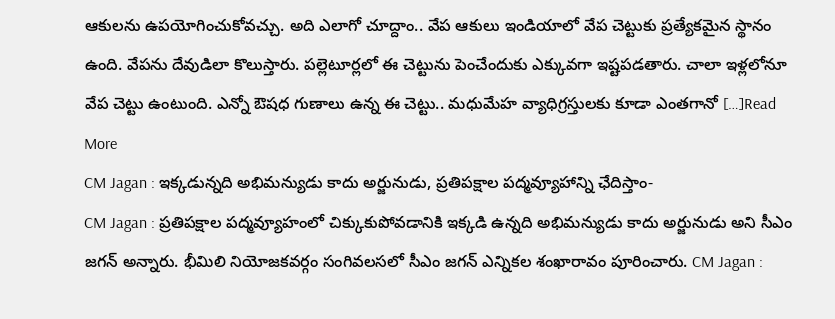ఆకులను ఉపయోగించుకోవచ్చు. అది ఎలాగో చూద్దాం.. వేప ఆకులు ఇండియాలో వేప చెట్టుకు ప్రత్యేకమైన స్థానం ఉంది. వేపను దేవుడిలా కొలుస్తారు. పల్లెటూర్లలో ఈ చెట్టును పెంచేందుకు ఎక్కువగా ఇష్టపడతారు. చాలా ఇళ్లలోనూ వేప చెట్టు ఉంటుంది. ఎన్నో ఔషధ గుణాలు ఉన్న ఈ చెట్టు.. మధుమేహ వ్యాధిగ్రస్తులకు కూడా ఎంతగానో […]Read More
CM Jagan : ఇక్కడున్నది అభిమన్యుడు కాదు అర్జునుడు, ప్రతిపక్షాల పద్మవ్యూహాన్ని ఛేదిస్తాం-
CM Jagan : ప్రతిపక్షాల పద్మవ్యూహంలో చిక్కుకుపోవడానికి ఇక్కడి ఉన్నది అభిమన్యుడు కాదు అర్జునుడు అని సీఎం జగన్ అన్నారు. భీమిలి నియోజకవర్గం సంగివలసలో సీఎం జగన్ ఎన్నికల శంఖారావం పూరించారు. CM Jagan :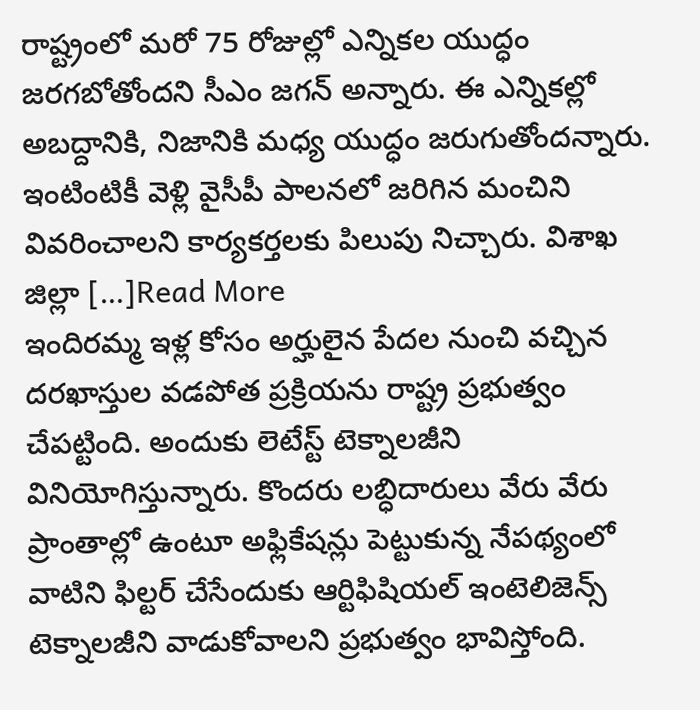రాష్ట్రంలో మరో 75 రోజుల్లో ఎన్నికల యుద్ధం జరగబోతోందని సీఎం జగన్ అన్నారు. ఈ ఎన్నికల్లో అబద్దానికి, నిజానికి మధ్య యుద్ధం జరుగుతోందన్నారు. ఇంటింటికీ వెళ్లి వైసీపీ పాలనలో జరిగిన మంచిని వివరించాలని కార్యకర్తలకు పిలుపు నిచ్చారు. విశాఖ జిల్లా […]Read More
ఇందిరమ్మ ఇళ్ల కోసం అర్హులైన పేదల నుంచి వచ్చిన దరఖాస్తుల వడపోత ప్రక్రియను రాష్ట్ర ప్రభుత్వం చేపట్టింది. అందుకు లెటేస్ట్ టెక్నాలజీని వినియోగిస్తున్నారు. కొందరు లబ్ధిదారులు వేరు వేరు ప్రాంతాల్లో ఉంటూ అఫ్లికేషన్లు పెట్టుకున్న నేపథ్యంలో వాటిని ఫిల్టర్ చేసేందుకు ఆర్టిఫిషియల్ ఇంటెలిజెన్స్ టెక్నాలజీని వాడుకోవాలని ప్రభుత్వం భావిస్తోంది.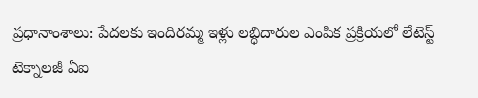ప్రధానాంశాలు: పేదలకు ఇందిరమ్మ ఇళ్లు లబ్ధిదారుల ఎంపిక ప్రక్రియలో లేటెస్ట్ టెక్నాలజీ ఏఐ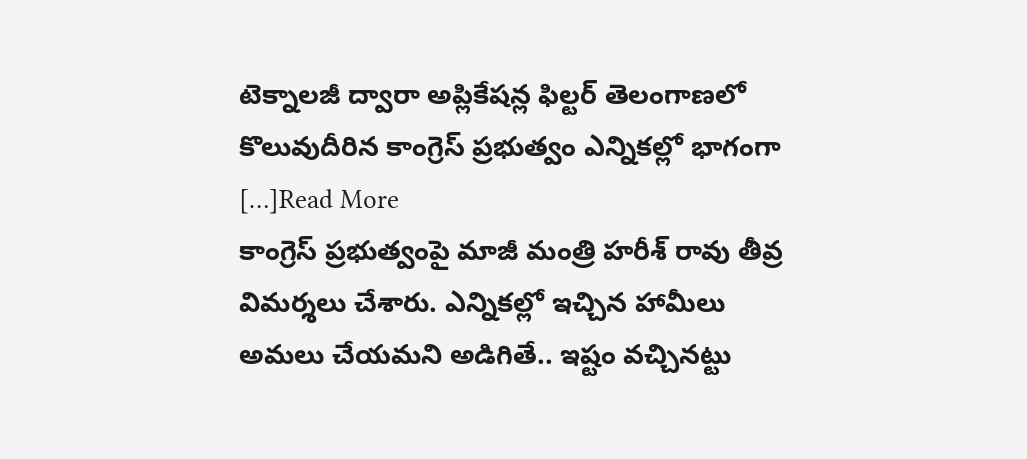టెక్నాలజీ ద్వారా అప్లికేషన్ల ఫిల్టర్ తెలంగాణలో కొలువుదీరిన కాంగ్రెస్ ప్రభుత్వం ఎన్నికల్లో భాగంగా […]Read More
కాంగ్రెస్ ప్రభుత్వంపై మాజీ మంత్రి హరీశ్ రావు తీవ్ర విమర్శలు చేశారు. ఎన్నికల్లో ఇచ్చిన హామీలు అమలు చేయమని అడిగితే.. ఇష్టం వచ్చినట్టు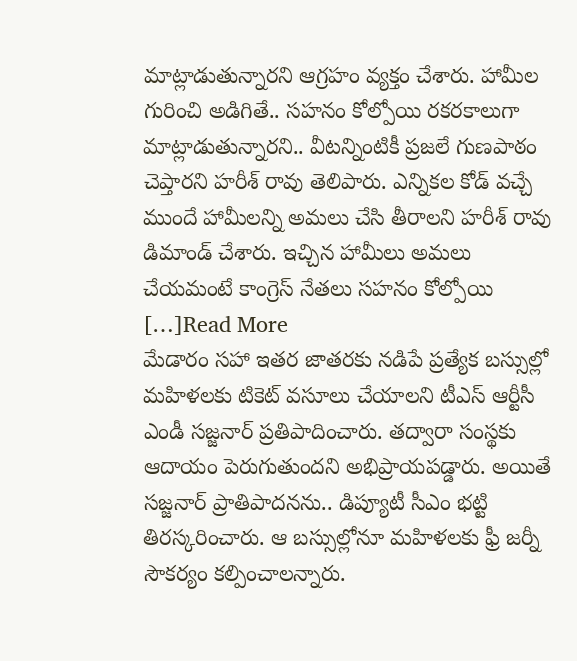మాట్లాడుతున్నారని ఆగ్రహం వ్యక్తం చేశారు. హామీల గురించి అడిగితే.. సహనం కోల్పోయి రకరకాలుగా మాట్లాడుతున్నారని.. వీటన్నింటికీ ప్రజలే గుణపాఠం చెప్తారని హరీశ్ రావు తెలిపారు. ఎన్నికల కోడ్ వచ్చే ముందే హామీలన్ని అమలు చేసి తీరాలని హరీశ్ రావు డిమాండ్ చేశారు. ఇచ్చిన హామీలు అమలు చేయమంటే కాంగ్రెస్ నేతలు సహనం కోల్పోయి […]Read More
మేడారం సహా ఇతర జాతరకు నడిపే ప్రత్యేక బస్సుల్లో మహిళలకు టికెట్ వసూలు చేయాలని టీఎస్ ఆర్టీసీ ఎండీ సజ్జనార్ ప్రతిపాదించారు. తద్వారా సంస్థకు ఆదాయం పెరుగుతుందని అభిప్రాయపడ్డారు. అయితే సజ్జనార్ ప్రాతిపాదనను.. డిప్యూటీ సీఎం భట్టి తిరస్కరించారు. ఆ బస్సుల్లోనూ మహిళలకు ఫ్రీ జర్నీ సౌకర్యం కల్పించాలన్నారు.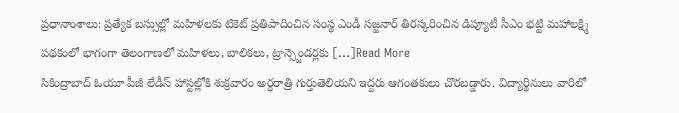ప్రధానాంశాలు: ప్రత్యేక బస్సుల్లో మహిళలకు టికెట్ ప్రతిపాదించిన సంస్థ ఎండీ సజ్జనార్ తిరస్కరించిన డిప్యూటీ సీఎం భట్టి మహాలక్ష్మి పథకంలో భాగంగా తెలంగాణలో మహిళలు, బాలికలు, ట్రాన్స్జెండర్లకు […]Read More
సికింద్రాబాద్ ఓయూ పీజీ లేడీస్ హాస్టల్లోకి శుక్రవారం అర్ధరాత్రి గుర్తుతెలియని ఇద్దరు ఆగంతకులు చొరబడ్డారు. విద్యార్థినులు వారిలో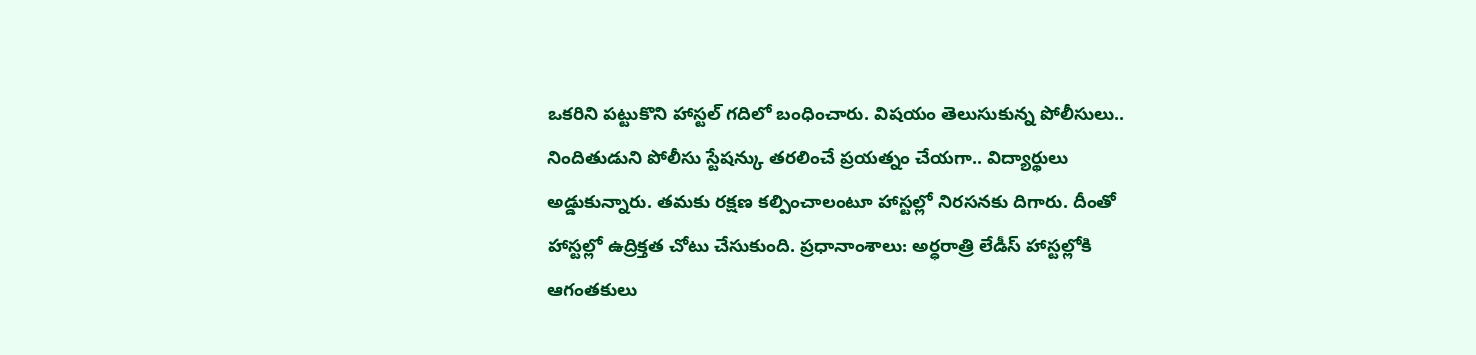ఒకరిని పట్టుకొని హాస్టల్ గదిలో బంధించారు. విషయం తెలుసుకున్న పోలీసులు.. నిందితుడుని పోలీసు స్టేషన్కు తరలించే ప్రయత్నం చేయగా.. విద్యార్థులు అడ్డుకున్నారు. తమకు రక్షణ కల్పించాలంటూ హాస్టల్లో నిరసనకు దిగారు. దీంతో హాస్టల్లో ఉద్రిక్తత చోటు చేసుకుంది. ప్రధానాంశాలు: అర్ధరాత్రి లేడీస్ హాస్టల్లోకి ఆగంతకులు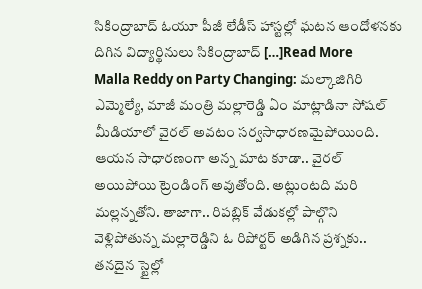సికింద్రాబాద్ ఓయూ పీజీ లేడీస్ హాస్టల్లో ఘటన ఆందోళనకు దిగిన విద్యార్థినులు సికింద్రాబాద్ […]Read More
Malla Reddy on Party Changing: మల్కాజిగిరి ఎమ్మెల్యే, మాజీ మంత్రి మల్లారెడ్డి ఏం మాట్లాడినా సోషల్ మీడియాలో వైరల్ అవటం సర్వసాధారణమైపోయింది. ఆయన సాధారణంగా అన్న మాట కూడా.. వైరల్ అయిపోయి ట్రెండింగ్ అవుతోంది. అట్లుంటది మరి మల్లన్నతోని. తాజాగా.. రిపబ్లిక్ వేడుకల్లో పాల్గొని వెళ్లిపోతున్న మల్లారెడ్డిని ఓ రిపోర్టర్ అడిగిన ప్రశ్నకు.. తనదైన స్టైల్లో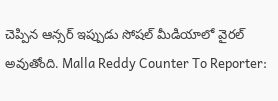చెప్పిన ఆన్సర్ ఇప్పుడు సోషల్ మీడియాలో వైరల్ అవుతోంది. Malla Reddy Counter To Reporter: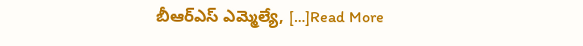బీఆర్ఎస్ ఎమ్మెల్యే, […]Read More